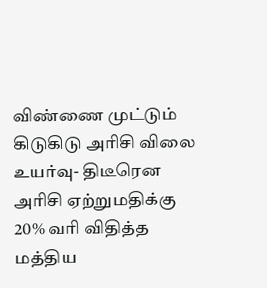விண்ணை முட்டும் கிடுகிடு அரிசி விலை உயர்வு- திடீரென அரிசி ஏற்றுமதிக்கு 20% வரி விதித்த மத்திய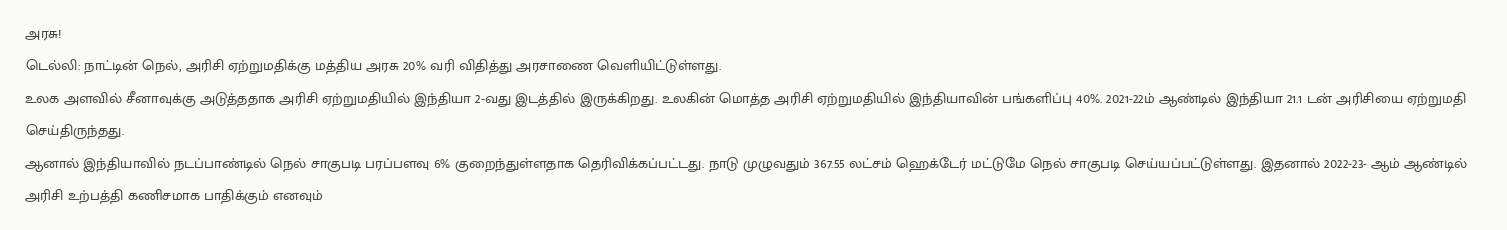அரசு!
டெல்லி: நாட்டின் நெல், அரிசி ஏற்றுமதிக்கு மத்திய அரசு 20% வரி விதித்து அரசாணை வெளியிட்டுள்ளது.
உலக அளவில் சீனாவுக்கு அடுத்ததாக அரிசி ஏற்றுமதியில் இந்தியா 2-வது இடத்தில் இருக்கிறது. உலகின் மொத்த அரிசி ஏற்றுமதியில் இந்தியாவின் பங்களிப்பு 40%. 2021-22ம் ஆண்டில் இந்தியா 21.1 டன் அரிசியை ஏற்றுமதி செய்திருந்தது.
ஆனால் இந்தியாவில் நடப்பாண்டில் நெல் சாகுபடி பரப்பளவு 6% குறைந்துள்ளதாக தெரிவிக்கப்பட்டது. நாடு முழுவதும் 367.55 லட்சம் ஹெக்டேர் மட்டுமே நெல் சாகுபடி செய்யப்பட்டுள்ளது. இதனால் 2022-23- ஆம் ஆண்டில் அரிசி உற்பத்தி கணிசமாக பாதிக்கும் எனவும்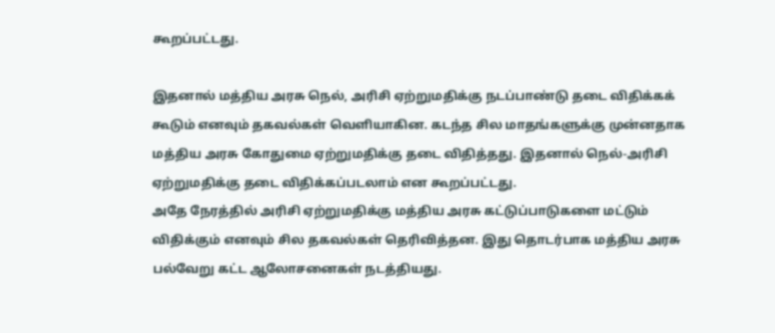கூறப்பட்டது.

இதனால் மத்திய அரசு நெல், அரிசி ஏற்றுமதிக்கு நடப்பாண்டு தடை விதிக்கக் கூடும் எனவும் தகவல்கள் வெளியாகின. கடந்த சில மாதங்களுக்கு முன்னதாக மத்திய அரசு கோதுமை ஏற்றுமதிக்கு தடை விதித்தது. இதனால் நெல்-அரிசி ஏற்றுமதிக்கு தடை விதிக்கப்படலாம் என கூறப்பட்டது.
அதே நேரத்தில் அரிசி ஏற்றுமதிக்கு மத்திய அரசு கட்டுப்பாடுகளை மட்டும் விதிக்கும் எனவும் சில தகவல்கள் தெரிவித்தன. இது தொடர்பாக மத்திய அரசு பல்வேறு கட்ட ஆலோசனைகள் நடத்தியது.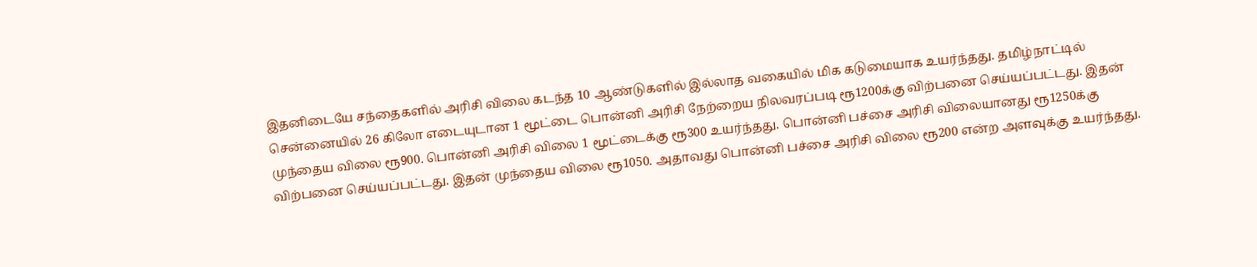இதனிடையே சந்தைகளில் அரிசி விலை கடந்த 10 ஆண்டுகளில் இல்லாத வகையில் மிக கடுமையாக உயர்ந்தது. தமிழ்நாட்டில் சென்னையில் 26 கிலோ எடையுடான 1 மூட்டை பொன்னி அரிசி நேற்றைய நிலவரப்படி ரூ1200க்கு விற்பனை செய்யப்பட்டது. இதன் முந்தைய விலை ரூ900. பொன்னி அரிசி விலை 1 மூட்டைக்கு ரூ300 உயர்ந்தது. பொன்னி பச்சை அரிசி விலையானது ரூ1250க்கு விற்பனை செய்யப்பட்டது. இதன் முந்தைய விலை ரூ1050. அதாவது பொன்னி பச்சை அரிசி விலை ரூ200 என்ற அளவுக்கு உயர்ந்தது.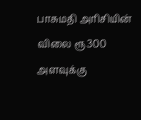பாசுமதி அரிசியின் விலை ரூ300 அளவுக்கு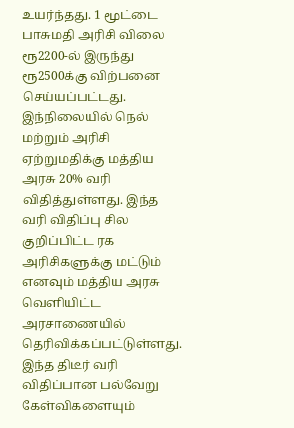உயர்ந்தது. 1 மூட்டை பாசுமதி அரிசி விலை ரூ2200-ல் இருந்து ரூ2500க்கு விற்பனை செய்யப்பட்டது.
இந்நிலையில் நெல் மற்றும் அரிசி ஏற்றுமதிக்கு மத்திய அரசு 20% வரி விதித்துள்ளது. இந்த வரி விதிப்பு சில குறிப்பிட்ட ரக அரிசிகளுக்கு மட்டும் எனவும் மத்திய அரசு வெளியிட்ட அரசாணையில் தெரிவிக்கப்பட்டுள்ளது. இந்த திடீர் வரி விதிப்பான பல்வேறு கேள்விகளையும்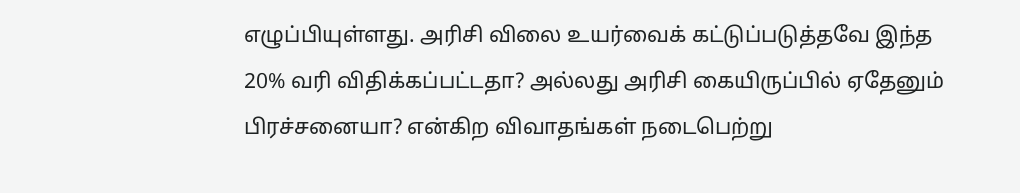எழுப்பியுள்ளது. அரிசி விலை உயர்வைக் கட்டுப்படுத்தவே இந்த 20% வரி விதிக்கப்பட்டதா? அல்லது அரிசி கையிருப்பில் ஏதேனும் பிரச்சனையா? என்கிற விவாதங்கள் நடைபெற்று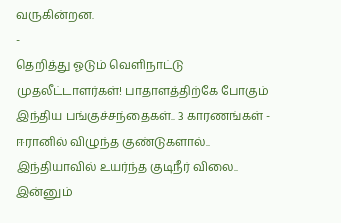வருகின்றன.
-
தெறித்து ஓடும் வெளிநாட்டு முதலீட்டாளர்கள்! பாதாளத்திற்கே போகும் இந்திய பங்குச்சந்தைகள்.. 3 காரணங்கள் -
ஈரானில் விழுந்த குண்டுகளால்.. இந்தியாவில் உயர்ந்த குடிநீர் விலை.. இன்னும்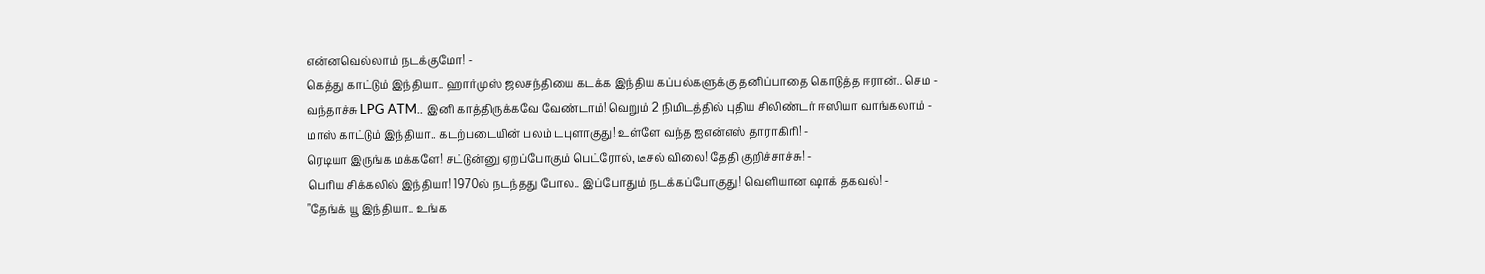என்னவெல்லாம் நடக்குமோ! -
கெத்து காட்டும் இந்தியா.. ஹார்முஸ் ஜலசந்தியை கடக்க இந்திய கப்பல்களுக்கு தனிப்பாதை கொடுத்த ஈரான்.. செம -
வந்தாச்சு LPG ATM.. இனி காத்திருக்கவே வேண்டாம்! வெறும் 2 நிமிடத்தில் புதிய சிலிண்டர் ஈஸியா வாங்கலாம் -
மாஸ் காட்டும் இந்தியா.. கடற்படையின் பலம் டபுளாகுது! உள்ளே வந்த ஐஎன்எஸ் தாராகிரி! -
ரெடியா இருங்க மக்களே! சட்டுன்னு ஏறப்போகும் பெட்ரோல், டீசல் விலை! தேதி குறிச்சாச்சு! -
பெரிய சிக்கலில் இந்தியா! 1970ல் நடந்தது போல.. இப்போதும் நடக்கப்போகுது! வெளியான ஷாக் தகவல்! -
"தேங்க் யூ இந்தியா.. உங்க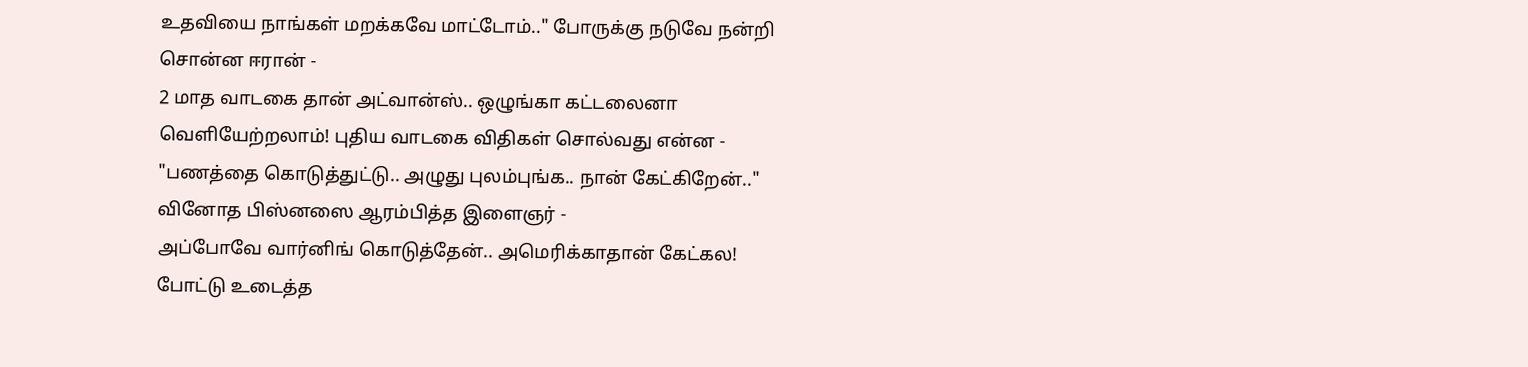உதவியை நாங்கள் மறக்கவே மாட்டோம்.." போருக்கு நடுவே நன்றி சொன்ன ஈரான் -
2 மாத வாடகை தான் அட்வான்ஸ்.. ஒழுங்கா கட்டலைனா வெளியேற்றலாம்! புதிய வாடகை விதிகள் சொல்வது என்ன -
"பணத்தை கொடுத்துட்டு.. அழுது புலம்புங்க.. நான் கேட்கிறேன்.." வினோத பிஸ்னஸை ஆரம்பித்த இளைஞர் -
அப்போவே வார்னிங் கொடுத்தேன்.. அமெரிக்காதான் கேட்கல! போட்டு உடைத்த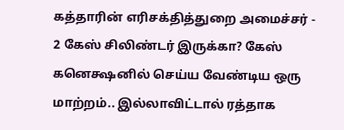கத்தாரின் எரிசக்தித்துறை அமைச்சர் -
2 கேஸ் சிலிண்டர் இருக்கா? கேஸ் கனெக்ஷனில் செய்ய வேண்டிய ஒரு மாற்றம்.. இல்லாவிட்டால் ரத்தாக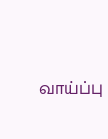வாய்ப்பு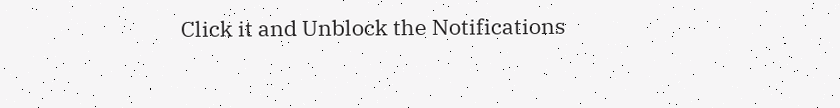Click it and Unblock the Notifications